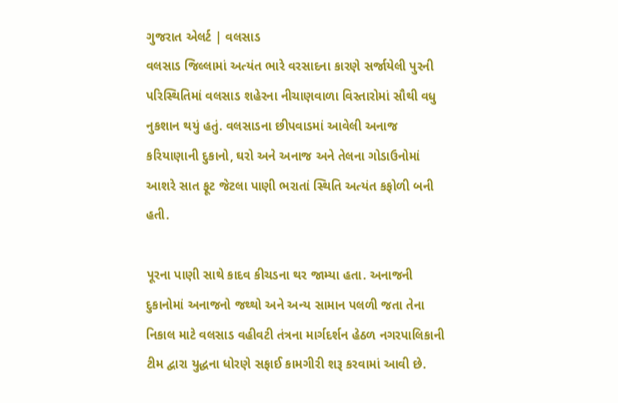ગુજરાત એલર્ટ | વલસાડ
વલસાડ જિલ્લામાં અત્યંત ભારે વરસાદના કારણે સર્જાયેલી પુરની પરિસ્થિતિમાં વલસાડ શહેરના નીચાણવાળા વિસ્તારોમાં સૌથી વધુ નુકશાન થયું હતું. વલસાડના છીપવાડમાં આવેલી અનાજ કરિયાણાની દુકાનો, ઘરો અને અનાજ અને તેલના ગોડાઉનોમાં આશરે સાત ફૂટ જેટલા પાણી ભરાતાં સ્થિતિ અત્યંત કફોળી બની હતી.

પૂરના પાણી સાથે કાદવ કીચડના થર જામ્યા હતા. અનાજની દુકાનોમાં અનાજનો જથ્થો અને અન્ય સામાન પલળી જતા તેના નિકાલ માટે વલસાડ વહીવટી તંત્રના માર્ગદર્શન હેઠળ નગરપાલિકાની ટીમ દ્વારા યુદ્ધના ધોરણે સફાઈ કામગીરી શરૂ કરવામાં આવી છે.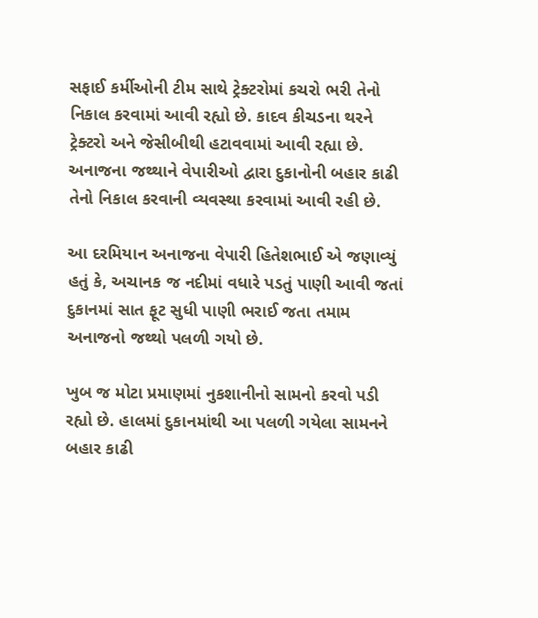સફાઈ કર્મીઓની ટીમ સાથે ટ્રેક્ટરોમાં કચરો ભરી તેનો નિકાલ કરવામાં આવી રહ્યો છે. કાદવ કીચડના થરને ટ્રેક્ટરો અને જેસીબીથી હટાવવામાં આવી રહ્યા છે. અનાજના જથ્થાને વેપારીઓ દ્વારા દુકાનોની બહાર કાઢી તેનો નિકાલ કરવાની વ્યવસ્થા કરવામાં આવી રહી છે.

આ દરમિયાન અનાજના વેપારી હિતેશભાઈ એ જણાવ્યું હતું કે, અચાનક જ નદીમાં વધારે પડતું પાણી આવી જતાં દુકાનમાં સાત ફૂટ સુધી પાણી ભરાઈ જતા તમામ અનાજનો જથ્થો પલળી ગયો છે.

ખુબ જ મોટા પ્રમાણમાં નુકશાનીનો સામનો કરવો પડી રહ્યો છે. હાલમાં દુકાનમાંથી આ પલળી ગયેલા સામનને બહાર કાઢી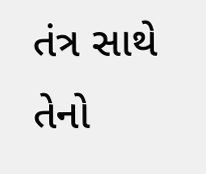તંત્ર સાથે તેનો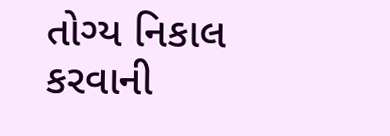તોગ્ય નિકાલ કરવાની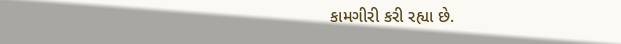કામગીરી કરી રહ્યા છે.